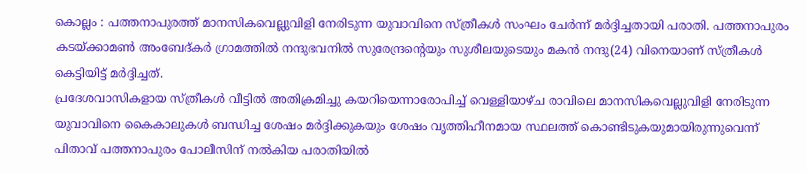കൊല്ലം : പത്തനാപുരത്ത് മാനസികവെല്ലുവിളി നേരിടുന്ന യുവാവിനെ സ്ത്രീകൾ സംഘം ചേർന്ന് മർദ്ദിച്ചതായി പരാതി. പത്തനാപുരം കടയ്ക്കാമൺ അംബേദ്കർ ഗ്രാമത്തിൽ നന്ദുഭവനിൽ സുരേന്ദ്രന്റെയും സുശീലയുടെയും മകൻ നന്ദു(24) വിനെയാണ് സ്ത്രീകൾ കെട്ടിയിട്ട് മർദ്ദിച്ചത്.
പ്രദേശവാസികളായ സ്ത്രീകൾ വീട്ടിൽ അതിക്രമിച്ചു കയറിയെന്നാരോപിച്ച് വെള്ളിയാഴ്ച രാവിലെ മാനസികവെല്ലുവിളി നേരിടുന്ന യുവാവിനെ കൈകാലുകൾ ബന്ധിച്ച ശേഷം മർദ്ദിക്കുകയും ശേഷം വൃത്തിഹീനമായ സ്ഥലത്ത് കൊണ്ടിടുകയുമായിരുന്നുവെന്ന് പിതാവ് പത്തനാപുരം പോലീസിന് നൽകിയ പരാതിയിൽ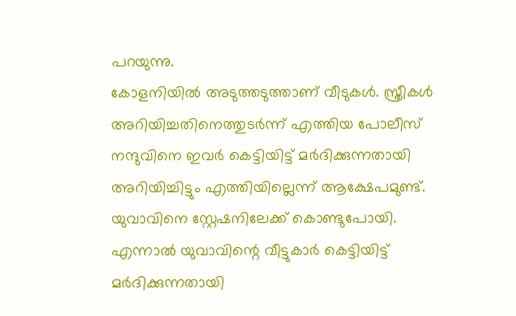പറയുന്നു.
കോളനിയിൽ അടുത്തടുത്താണ് വീടുകൾ. സ്ത്രീകൾ അറിയിച്ചതിനെത്തുടർന്ന് എത്തിയ പോലീസ് നന്ദുവിനെ ഇവർ കെട്ടിയിട്ട് മർദിക്കുന്നതായി അറിയിച്ചിട്ടും എത്തിയില്ലെന്ന് ആക്ഷേപമുണ്ട്. യുവാവിനെ സ്റ്റേഷനിലേക്ക് കൊണ്ടുപോയി. എന്നാൽ യുവാവിന്റെ വീട്ടുകാർ കെട്ടിയിട്ട് മർദിക്കുന്നതായി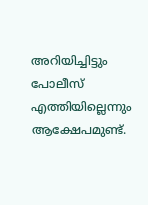അറിയിച്ചിട്ടും പോലീസ് എത്തിയില്ലെന്നും ആക്ഷേപമുണ്ട്.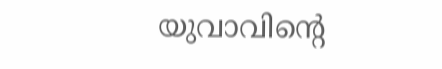യുവാവിന്റെ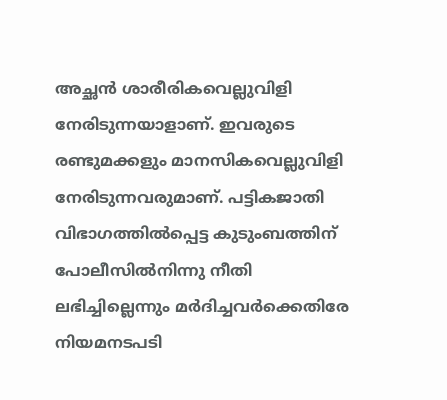അച്ഛൻ ശാരീരികവെല്ലുവിളി നേരിടുന്നയാളാണ്. ഇവരുടെ രണ്ടുമക്കളും മാനസികവെല്ലുവിളി നേരിടുന്നവരുമാണ്. പട്ടികജാതി വിഭാഗത്തിൽപ്പെട്ട കുടുംബത്തിന് പോലീസിൽനിന്നു നീതി ലഭിച്ചില്ലെന്നും മർദിച്ചവർക്കെതിരേ നിയമനടപടി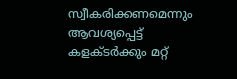സ്വീകരിക്കണമെന്നും ആവശ്യപ്പെട്ട് കളക്ടർക്കും മറ്റ്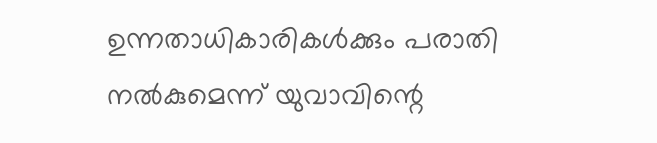ഉന്നതാധികാരികൾക്കും പരാതി നൽകുമെന്ന് യുവാവിന്റെ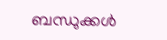ബന്ധുക്കൾ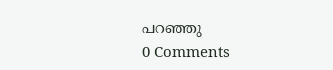പറഞ്ഞു
0 Comments